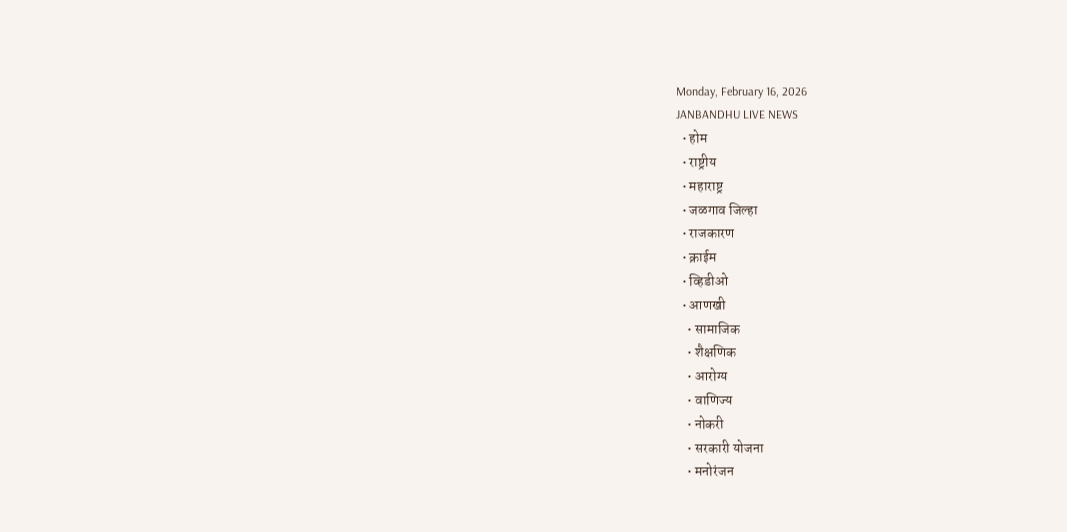Monday, February 16, 2026
JANBANDHU LIVE NEWS
  • होम
  • राष्ट्रीय
  • महाराष्ट्र
  • जळगाव जिल्हा
  • राजकारण
  • क्राईम
  • व्हिडीओ
  • आणखी
    • सामाजिक
    • शैक्षणिक
    • आरोग्य
    • वाणिज्य
    • नोकरी
    • सरकारी योजना
    • मनोरंजन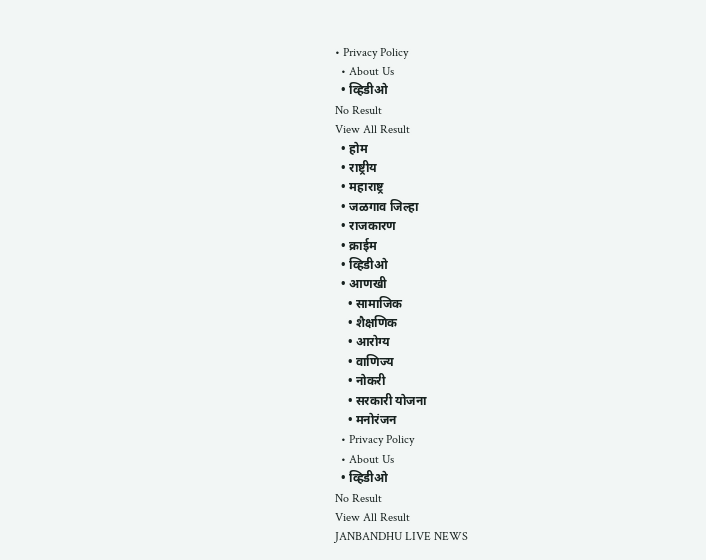• Privacy Policy
  • About Us
  • व्हिडीओ
No Result
View All Result
  • होम
  • राष्ट्रीय
  • महाराष्ट्र
  • जळगाव जिल्हा
  • राजकारण
  • क्राईम
  • व्हिडीओ
  • आणखी
    • सामाजिक
    • शैक्षणिक
    • आरोग्य
    • वाणिज्य
    • नोकरी
    • सरकारी योजना
    • मनोरंजन
  • Privacy Policy
  • About Us
  • व्हिडीओ
No Result
View All Result
JANBANDHU LIVE NEWS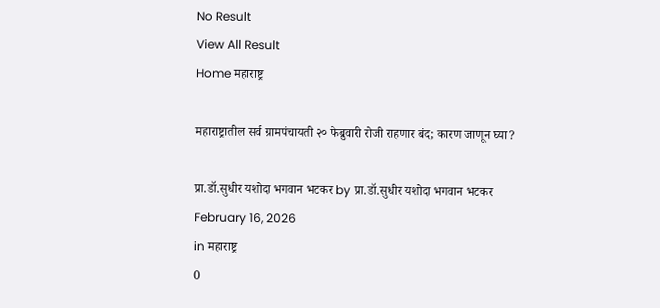No Result
View All Result
Home महाराष्ट्र

महाराष्ट्रातील सर्व ग्रामपंचायती २० फेब्रुवारी रोजी राहणार बंद; कारण जाणून घ्या?

प्रा.डॉ.सुधीर यशोदा भगवान भटकर by प्रा.डॉ.सुधीर यशोदा भगवान भटकर
February 16, 2026
in महाराष्ट्र
0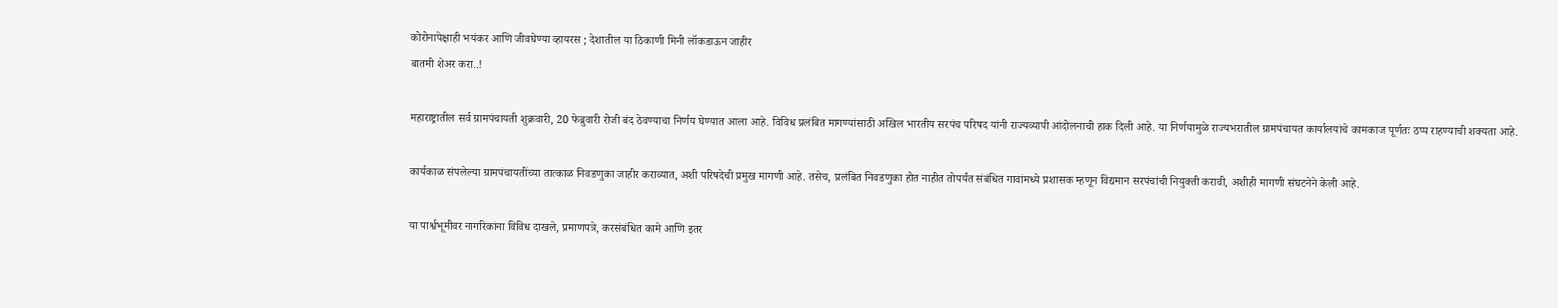कोरोनापेक्षाही भयंकर आणि जीवघेण्या व्हायरस ; देशातील या ठिकाणी मिनी लॉकडाऊन जाहीर
बातमी शेअर करा..!

महाराष्ट्रातील सर्व ग्रामपंचायती शुक्रवारी, 20 फेब्रुवारी रोजी बंद ठेवण्याचा निर्णय घेण्यात आला आहे. विविध प्रलंबित मागण्यांसाठी अखिल भारतीय सरपंच परिषद यांनी राज्यव्यापी आंदोलनाची हाक दिली आहे. या निर्णयामुळे राज्यभरातील ग्रामपंचायत कार्यालयांचे कामकाज पूर्णतः ठप्प राहण्याची शक्यता आहे.

कार्यकाळ संपलेल्या ग्रामपंचायतींच्या तात्काळ निवडणुका जाहीर कराव्यात, अशी परिषदेची प्रमुख मागणी आहे. तसेच, प्रलंबित निवडणुका होत नाहीत तोपर्यंत संबंधित गावांमध्ये प्रशासक म्हणून विद्यमान सरपंचांची नियुक्ती करावी, अशीही मागणी संघटनेने केली आहे.

या पार्श्वभूमीवर नागरिकांना विविध दाखले, प्रमाणपत्रे, करसंबंधित कामे आणि इतर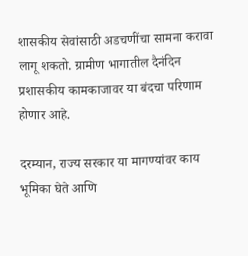शासकीय सेवांसाठी अडचणींचा सामना करावा लागू शकतो. ग्रामीण भागातील दैनंदिन प्रशासकीय कामकाजावर या बंदचा परिणाम होणार आहे.

दरम्यान, राज्य सरकार या मागण्यांवर काय भूमिका घेते आणि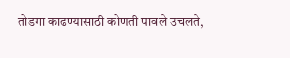तोडगा काढण्यासाठी कोणती पावले उचलते,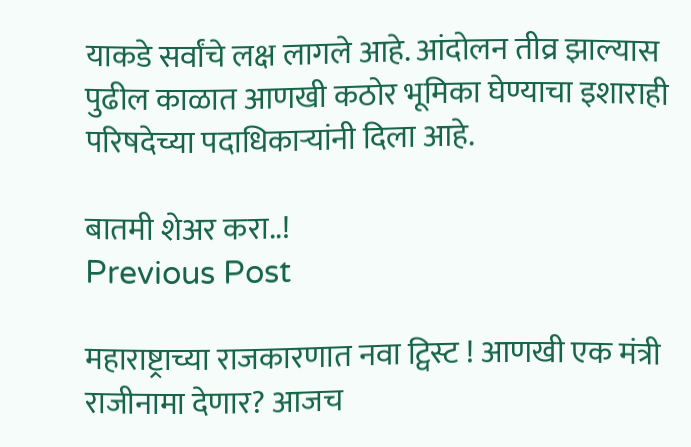याकडे सर्वांचे लक्ष लागले आहे. आंदोलन तीव्र झाल्यास पुढील काळात आणखी कठोर भूमिका घेण्याचा इशाराही परिषदेच्या पदाधिकाऱ्यांनी दिला आहे.

बातमी शेअर करा..!
Previous Post

महाराष्ट्राच्या राजकारणात नवा ट्विस्ट ! आणखी एक मंत्री राजीनामा देणार? आजच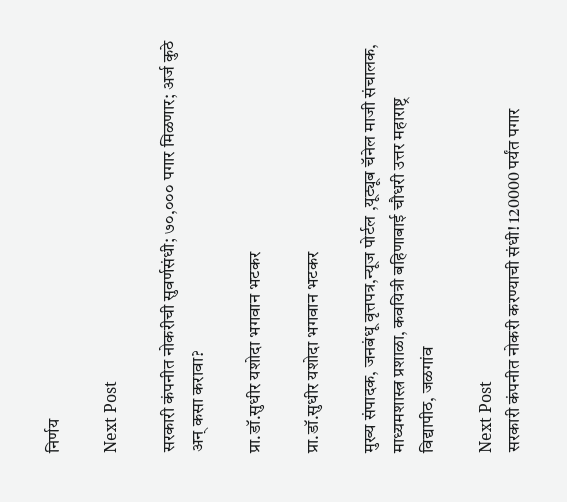निर्णय

Next Post

सरकारी कंपनीत नोकरीची सुवर्णसंधी; ७०,००० पगार मिळणार; अर्ज कुठे अन् कसा करावा?

प्रा.डॉ.सुधीर यशोदा भगवान भटकर

प्रा.डॉ.सुधीर यशोदा भगवान भटकर

मुख्य संपादक, जनबंधू वृत्तपत्र,न्यूज पोर्टल ,यूट्यूब चॅनेल माजी संचालक, माध्यमशास्त्र प्रशाळा, कवयित्री बहिणाबाई चौधरी उत्तर महाराष्ट्र विद्यापीठ, जळगांव

Next Post
सरकारी कंपनीत नोकरी करण्याची संधी! 120000 पर्यंत पगार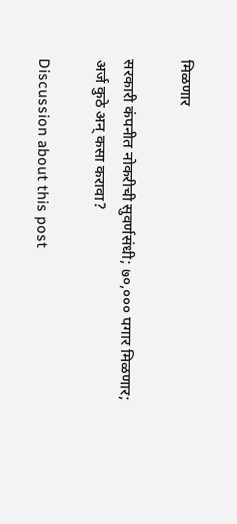मिळणार

सरकारी कंपनीत नोकरीची सुवर्णसंधी; ७०,००० पगार मिळणार; अर्ज कुठे अन् कसा करावा?

Discussion about this post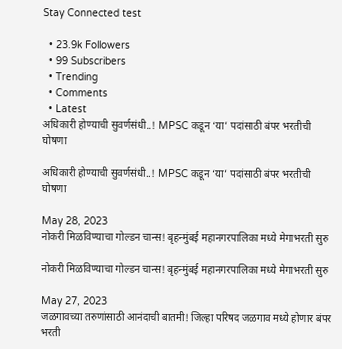Stay Connected test

  • 23.9k Followers
  • 99 Subscribers
  • Trending
  • Comments
  • Latest
अधिकारी होण्याची सुवर्णसंधी..! MPSC कडून ‘या’ पदांसाठी बंपर भरतीची घोषणा

अधिकारी होण्याची सुवर्णसंधी..! MPSC कडून ‘या’ पदांसाठी बंपर भरतीची घोषणा

May 28, 2023
नोकरी मिळविण्याचा गोल्डन चान्स! बृहन्मुंबई महानगरपालिका मध्ये मेगाभरती सुरु

नोकरी मिळविण्याचा गोल्डन चान्स! बृहन्मुंबई महानगरपालिका मध्ये मेगाभरती सुरु

May 27, 2023
जळगावच्या तरुणांसाठी आनंदाची बातमी! जिल्हा परिषद जळगाव मध्ये होणार बंपर भरती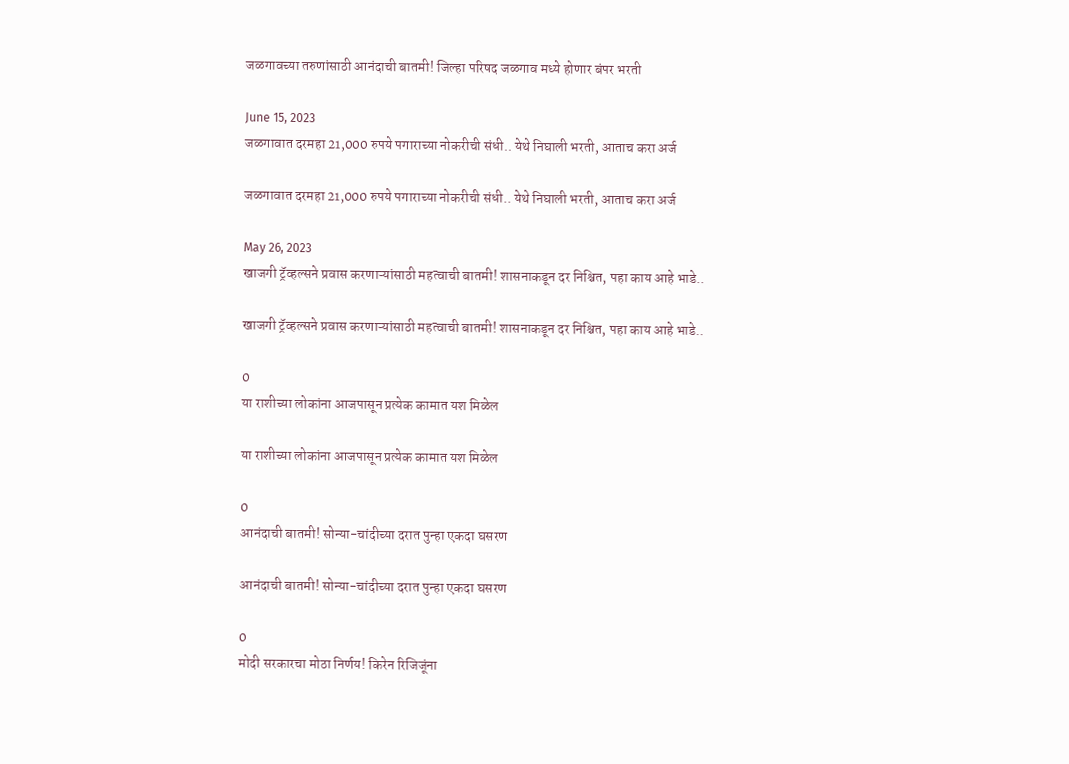जळगावच्या तरुणांसाठी आनंदाची बातमी! जिल्हा परिषद जळगाव मध्ये होणार बंपर भरती

June 15, 2023
जळगावात दरमहा 21,000 रुपये पगाराच्या नोकरीची संधी.. येथे निघाली भरती, आताच करा अर्ज

जळगावात दरमहा 21,000 रुपये पगाराच्या नोकरीची संधी.. येथे निघाली भरती, आताच करा अर्ज

May 26, 2023
खाजगी ट्रॅव्हल्सने प्रवास करणाऱ्यांसाठी महत्वाची बातमी! शासनाकडून दर निश्चित, पहा काय आहे भाडे..

खाजगी ट्रॅव्हल्सने प्रवास करणाऱ्यांसाठी महत्वाची बातमी! शासनाकडून दर निश्चित, पहा काय आहे भाडे..

0
या राशीच्या लोकांना आजपासून प्रत्येक कामात यश मिळेल

या राशीच्या लोकांना आजपासून प्रत्येक कामात यश मिळेल

0
आनंदाची बातमी! सोन्या-चांदीच्या दरात पुन्हा एकदा घसरण

आनंदाची बातमी! सोन्या-चांदीच्या दरात पुन्हा एकदा घसरण

0
मोदी सरकारचा मोठा निर्णय! किरेन रिजिजूंना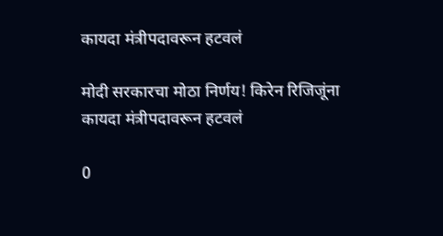कायदा मंत्रीपदावरून हटवलं

मोदी सरकारचा मोठा निर्णय! किरेन रिजिजूंना कायदा मंत्रीपदावरून हटवलं

0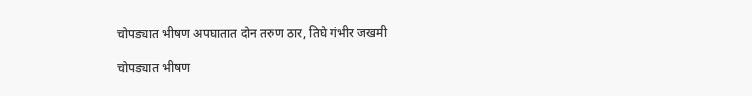चोपड्यात भीषण अपघातात दोन तरुण ठार, तिघे गंभीर जखमी

चोपड्यात भीषण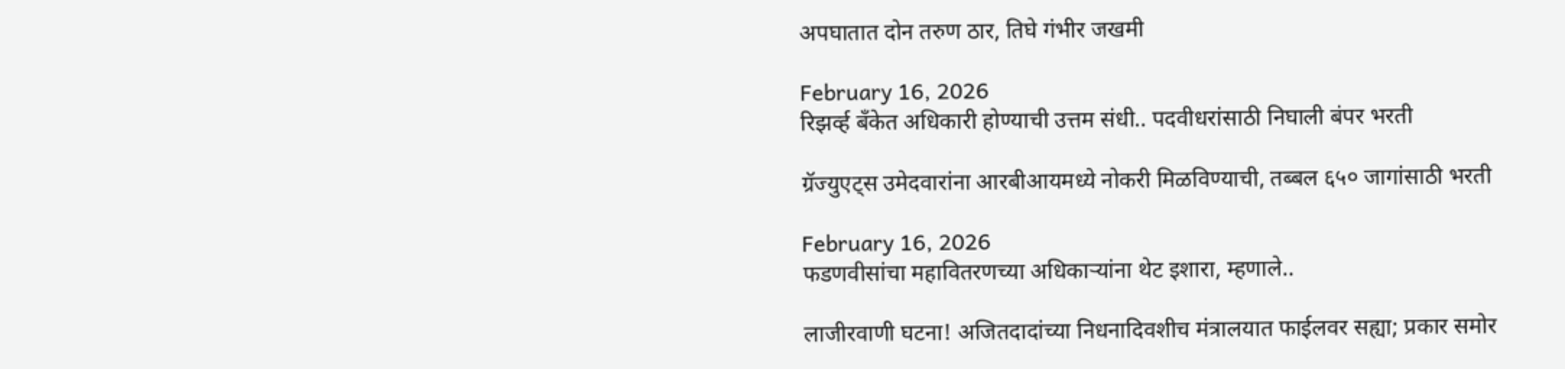अपघातात दोन तरुण ठार, तिघे गंभीर जखमी

February 16, 2026
रिझर्व्ह बँकेत अधिकारी होण्याची उत्तम संधी.. पदवीधरांसाठी निघाली बंपर भरती

ग्रॅज्युएट्स उमेदवारांना आरबीआयमध्ये नोकरी मिळविण्याची, तब्बल ६५० जागांसाठी भरती

February 16, 2026
फडणवीसांचा महावितरणच्या अधिकाऱ्यांना थेट इशारा, म्हणाले..

लाजीरवाणी घटना! अजितदादांच्या निधनादिवशीच मंत्रालयात फाईलवर सह्या; प्रकार समोर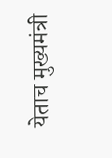येताच मुख्यमंत्री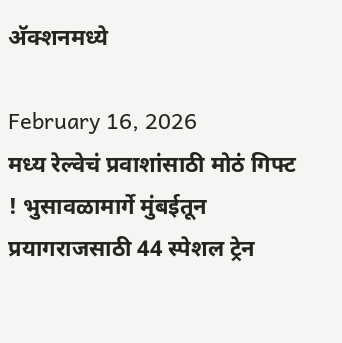अ‍ॅक्शनमध्ये

February 16, 2026
मध्य रेल्वेचं प्रवाशांसाठी मोठं गिफ्ट ! भुसावळामार्गे मुंबईतून प्रयागराजसाठी 44 स्पेशल ट्रेन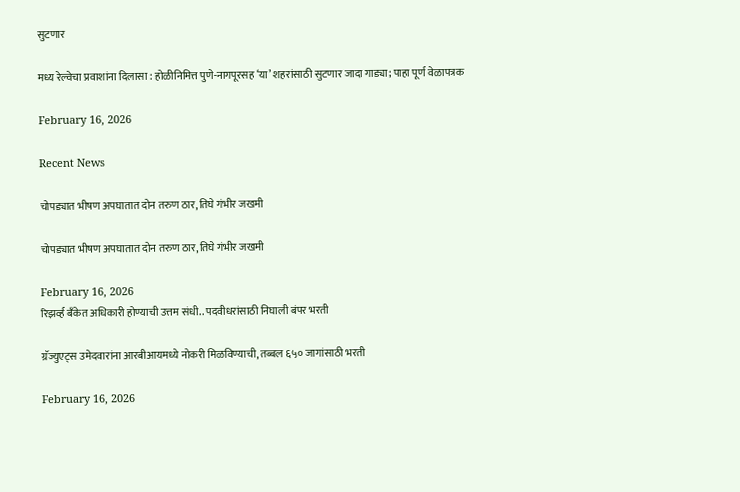सुटणार

मध्य रेल्वेचा प्रवाशांना दिलासा : होळीनिमित्त पुणे-नागपूरसह ‘या’ शहरांसाठी सुटणार जादा गाड्या; पाहा पूर्ण वेळापत्रक

February 16, 2026

Recent News

चोपड्यात भीषण अपघातात दोन तरुण ठार, तिघे गंभीर जखमी

चोपड्यात भीषण अपघातात दोन तरुण ठार, तिघे गंभीर जखमी

February 16, 2026
रिझर्व्ह बँकेत अधिकारी होण्याची उत्तम संधी.. पदवीधरांसाठी निघाली बंपर भरती

ग्रॅज्युएट्स उमेदवारांना आरबीआयमध्ये नोकरी मिळविण्याची, तब्बल ६५० जागांसाठी भरती

February 16, 2026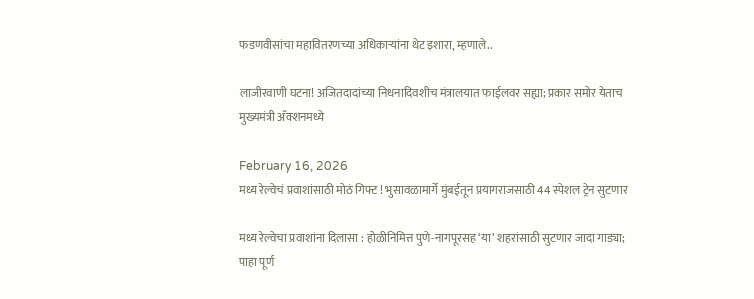फडणवीसांचा महावितरणच्या अधिकाऱ्यांना थेट इशारा, म्हणाले..

लाजीरवाणी घटना! अजितदादांच्या निधनादिवशीच मंत्रालयात फाईलवर सह्या; प्रकार समोर येताच मुख्यमंत्री अ‍ॅक्शनमध्ये

February 16, 2026
मध्य रेल्वेचं प्रवाशांसाठी मोठं गिफ्ट ! भुसावळामार्गे मुंबईतून प्रयागराजसाठी 44 स्पेशल ट्रेन सुटणार

मध्य रेल्वेचा प्रवाशांना दिलासा : होळीनिमित्त पुणे-नागपूरसह ‘या’ शहरांसाठी सुटणार जादा गाड्या; पाहा पूर्ण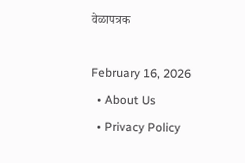वेळापत्रक

February 16, 2026
  • About Us
  • Privacy Policy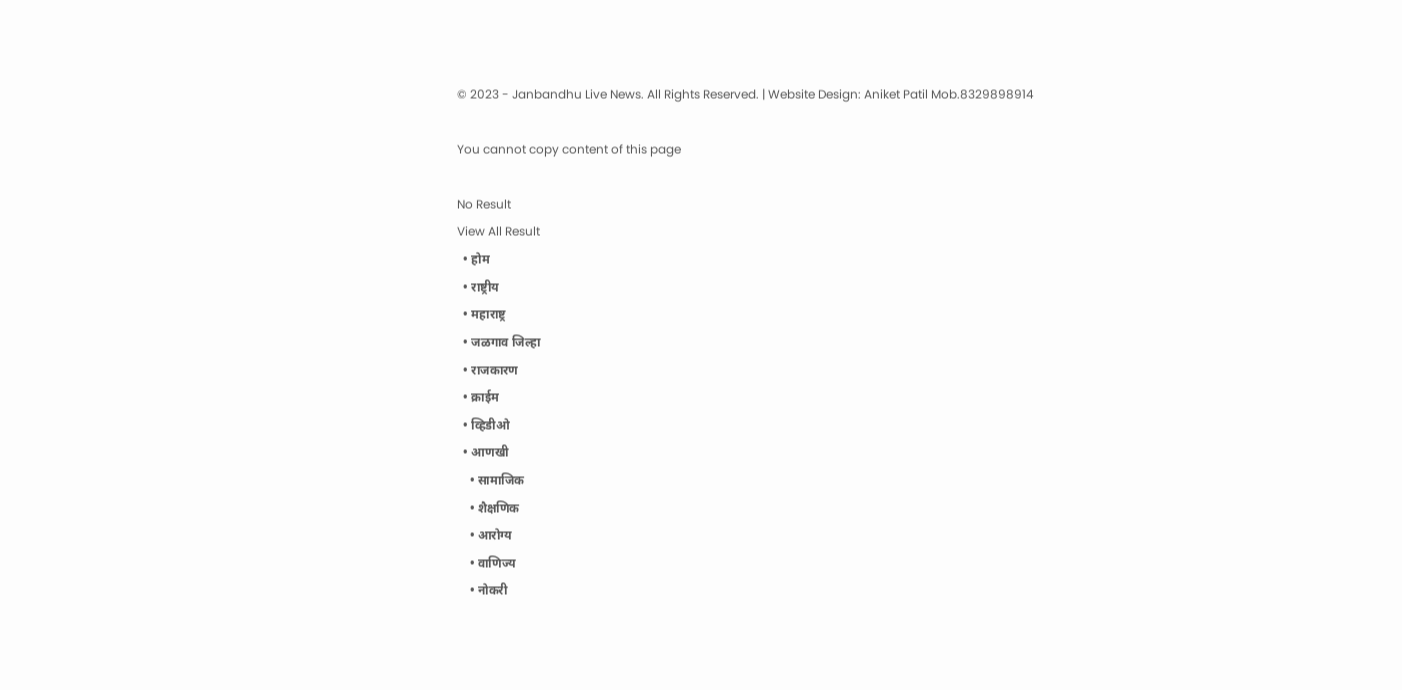© 2023 - Janbandhu Live News. All Rights Reserved. | Website Design: Aniket Patil Mob.8329898914

You cannot copy content of this page

No Result
View All Result
  • होम
  • राष्ट्रीय
  • महाराष्ट्र
  • जळगाव जिल्हा
  • राजकारण
  • क्राईम
  • व्हिडीओ
  • आणखी
    • सामाजिक
    • शैक्षणिक
    • आरोग्य
    • वाणिज्य
    • नोकरी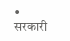• सरकारी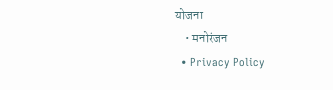योजना
    • मनोरंजन
  • Privacy Policy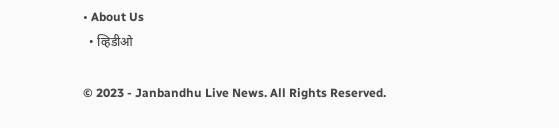• About Us
  • व्हिडीओ

© 2023 - Janbandhu Live News. All Rights Reserved.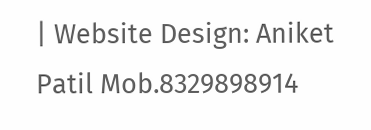| Website Design: Aniket Patil Mob.8329898914